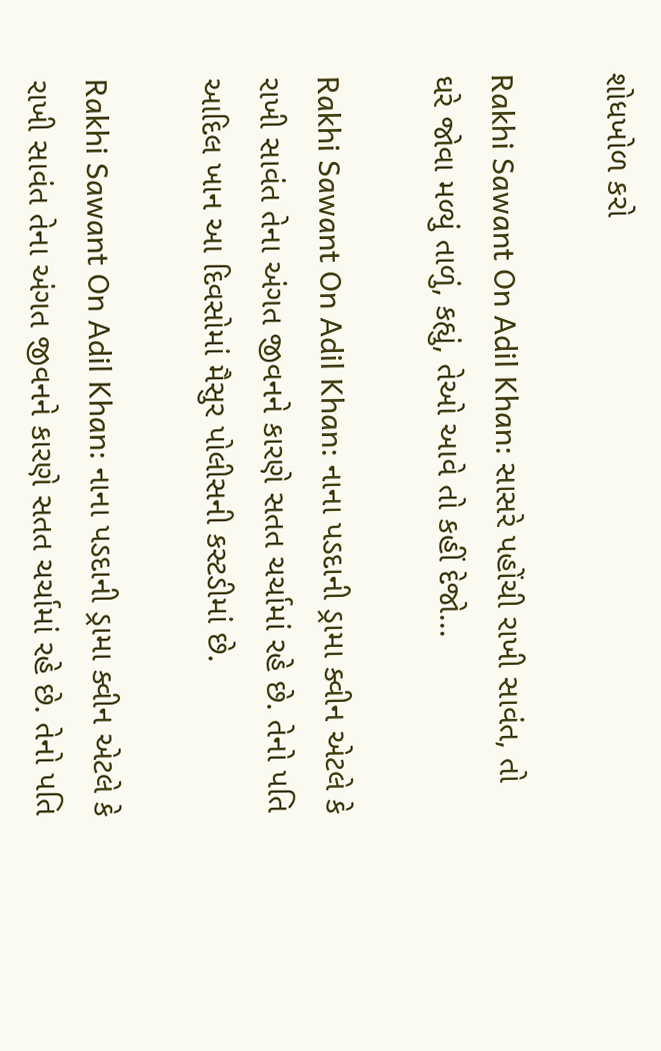શોધખોળ કરો

Rakhi Sawant On Adil Khan: સાસરે પહોંચી રાખી સાવંત, તો ઘરે જોવા મળ્યું તાળું, કહ્યું, તેઓ આવે તો કહીં દેજો...

Rakhi Sawant On Adil Khan: નાના પડદાની ડ્રામા ક્વીન એટલે કે રાખી સાવંત તેના અંગત જીવનને કારણે સતત ચર્ચામાં રહે છે. તેનો પતિ આદિલ ખાન આ દિવસોમાં મૈસુર પોલીસની કસ્ટડીમાં છે.

Rakhi Sawant On Adil Khan: નાના પડદાની ડ્રામા ક્વીન એટલે કે રાખી સાવંત તેના અંગત જીવનને કારણે સતત ચર્ચામાં રહે છે. તેનો પતિ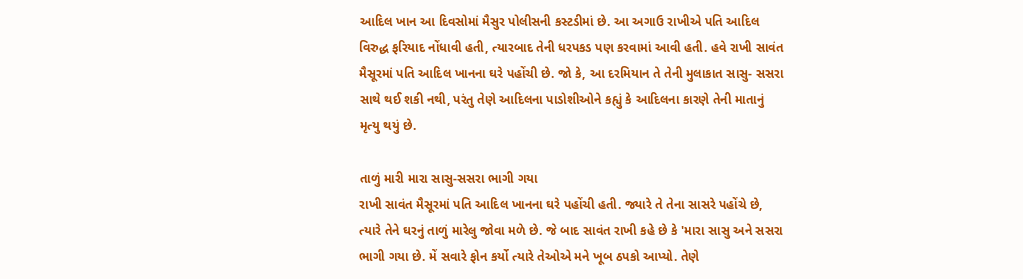આદિલ ખાન આ દિવસોમાં મૈસુર પોલીસની કસ્ટડીમાં છે. આ અગાઉ રાખીએ પતિ આદિલ વિરુદ્ધ ફરિયાદ નોંધાવી હતી, ત્યારબાદ તેની ધરપકડ પણ કરવામાં આવી હતી. હવે રાખી સાવંત મૈસૂરમાં પતિ આદિલ ખાનના ઘરે પહોંચી છે. જો કે, આ દરમિયાન તે તેની મુલાકાત સાસુ- સસરા સાથે થઈ શકી નથી, પરંતુ તેણે આદિલના પાડોશીઓને કહ્યું કે આદિલના કારણે તેની માતાનું મૃત્યુ થયું છે.

તાળું મારી મારા સાસુ-સસરા ભાગી ગયા
રાખી સાવંત મૈસૂરમાં પતિ આદિલ ખાનના ઘરે પહોંચી હતી. જ્યારે તે તેના સાસરે પહોંચે છે, ત્યારે તેને ઘરનું તાળું મારેલુ જોવા મળે છે. જે બાદ સાવંત રાખી કહે છે કે 'મારા સાસુ અને સસરા ભાગી ગયા છે. મેં સવારે ફોન કર્યો ત્યારે તેઓએ મને ખૂબ ઠપકો આપ્યો. તેણે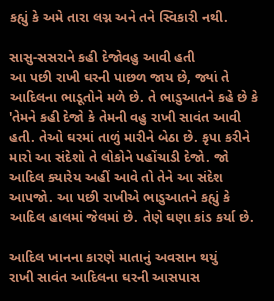કહ્યું કે અમે તારા લગ્ન અને તને સ્વિકારી નથી.

સાસુ-સસરાને કહી દેજોવહુ આવી હતી
આ પછી રાખી ઘરની પાછળ જાય છે, જ્યાં તે આદિલના ભાડૂતોને મળે છે. તે ભાડુઆતને કહે છે કે 'તેમને કહી દેજો કે તેમની વહુ રાખી સાવંત આવી હતી. તેઓ ઘરમાં તાળું મારીને બેઠા છે. કૃપા કરીને મારો આ સંદેશો તે લોકોને પહોંચાડી દેજો. જો આદિલ ક્યારેય અહીં આવે તો તેને આ સંદેશ આપજો. આ પછી રાખીએ ભાડુઆતને કહ્યું કે આદિલ હાલમાં જેલમાં છે. તેણે ઘણા કાંડ કર્યા છે.

આદિલ ખાનના કારણે માતાનું અવસાન થયું
રાખી સાવંત આદિલના ઘરની આસપાસ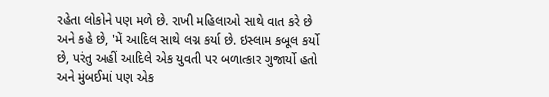રહેતા લોકોને પણ મળે છે. રાખી મહિલાઓ સાથે વાત કરે છે અને કહે છે, 'મેં આદિલ સાથે લગ્ન કર્યા છે. ઇસ્લામ કબૂલ કર્યો છે, પરંતુ અહીં આદિલે એક યુવતી પર બળાત્કાર ગુજાર્યો હતો અને મુંબઈમાં પણ એક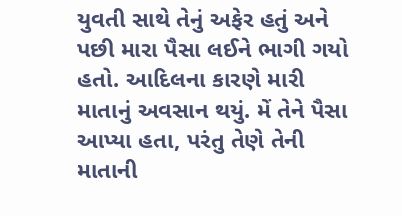યુવતી સાથે તેનું અફેર હતું અને પછી મારા પૈસા લઈને ભાગી ગયો હતો. આદિલના કારણે મારી માતાનું અવસાન થયું. મેં તેને પૈસા આપ્યા હતા, પરંતુ તેણે તેની માતાની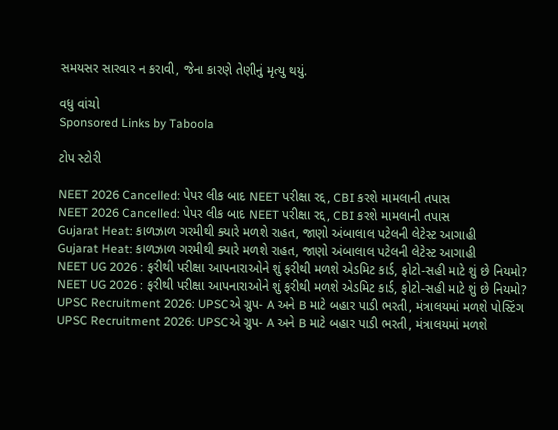સમયસર સારવાર ન કરાવી, જેના કારણે તેણીનું મૃત્યુ થયું.

વધુ વાંચો
Sponsored Links by Taboola

ટોપ સ્ટોરી

NEET 2026 Cancelled: પેપર લીક બાદ NEET પરીક્ષા રદ્દ, CBI કરશે મામલાની તપાસ
NEET 2026 Cancelled: પેપર લીક બાદ NEET પરીક્ષા રદ્દ, CBI કરશે મામલાની તપાસ
Gujarat Heat: કાળઝાળ ગરમીથી ક્યારે મળશે રાહત, જાણો અંબાલાલ પટેલની લેટેસ્ટ આગાહી
Gujarat Heat: કાળઝાળ ગરમીથી ક્યારે મળશે રાહત, જાણો અંબાલાલ પટેલની લેટેસ્ટ આગાહી
NEET UG 2026 : ફરીથી પરીક્ષા આપનારાઓને શું ફરીથી મળશે એડમિટ કાર્ડ, ફોટો-સહી માટે શું છે નિયમો?
NEET UG 2026 : ફરીથી પરીક્ષા આપનારાઓને શું ફરીથી મળશે એડમિટ કાર્ડ, ફોટો-સહી માટે શું છે નિયમો?
UPSC Recruitment 2026: UPSCએ ગ્રુપ- A અને B માટે બહાર પાડી ભરતી, મંત્રાલયમાં મળશે પોસ્ટિંગ
UPSC Recruitment 2026: UPSCએ ગ્રુપ- A અને B માટે બહાર પાડી ભરતી, મંત્રાલયમાં મળશે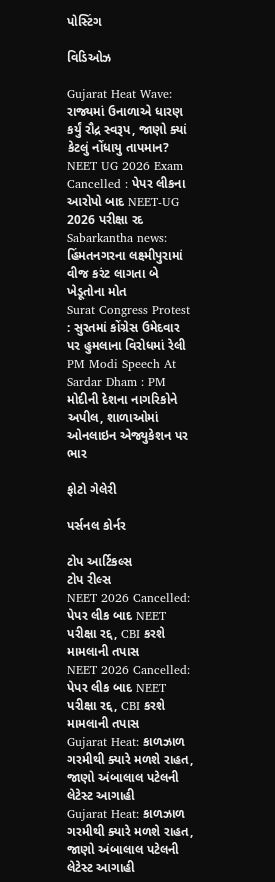પોસ્ટિંગ

વિડિઓઝ

Gujarat Heat Wave: રાજ્યમાં ઉનાળાએ ધારણ કર્યું રૌદ્ર સ્વરૂપ, જાણો ક્યાં કેટલું નોંધાયુ તાપમાન?
NEET UG 2026 Exam Cancelled : પેપર લીકના આરોપો બાદ NEET-UG 2026 પરીક્ષા રદ
Sabarkantha news: હિંમતનગરના લક્ષ્મીપુરામાં વીજ કરંટ લાગતા બે ખેડૂતોના મોત
Surat Congress Protest : સુરતમાં કોંગ્રેસ ઉમેદવાર પર હુમલાના વિરોધમાં રેલી
PM Modi Speech At Sardar Dham : PM મોદીની દેશના નાગરિકોને અપીલ, શાળાઓમાં ઓનલાઇન એજ્યુકેશન પર ભાર

ફોટો ગેલેરી

પર્સનલ કોર્નર

ટોપ આર્ટિકલ્સ
ટોપ રીલ્સ
NEET 2026 Cancelled: પેપર લીક બાદ NEET પરીક્ષા રદ્દ, CBI કરશે મામલાની તપાસ
NEET 2026 Cancelled: પેપર લીક બાદ NEET પરીક્ષા રદ્દ, CBI કરશે મામલાની તપાસ
Gujarat Heat: કાળઝાળ ગરમીથી ક્યારે મળશે રાહત, જાણો અંબાલાલ પટેલની લેટેસ્ટ આગાહી
Gujarat Heat: કાળઝાળ ગરમીથી ક્યારે મળશે રાહત, જાણો અંબાલાલ પટેલની લેટેસ્ટ આગાહી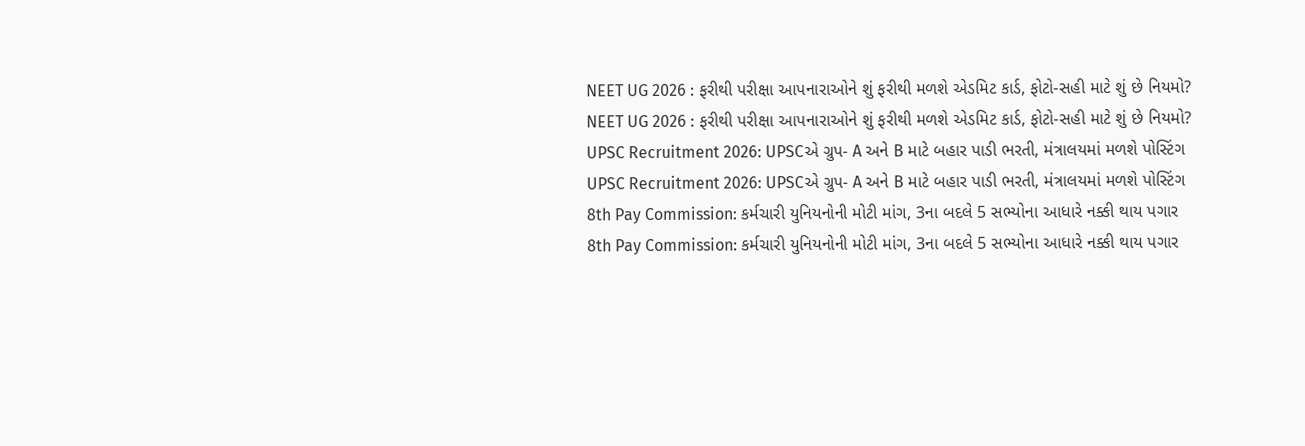NEET UG 2026 : ફરીથી પરીક્ષા આપનારાઓને શું ફરીથી મળશે એડમિટ કાર્ડ, ફોટો-સહી માટે શું છે નિયમો?
NEET UG 2026 : ફરીથી પરીક્ષા આપનારાઓને શું ફરીથી મળશે એડમિટ કાર્ડ, ફોટો-સહી માટે શું છે નિયમો?
UPSC Recruitment 2026: UPSCએ ગ્રુપ- A અને B માટે બહાર પાડી ભરતી, મંત્રાલયમાં મળશે પોસ્ટિંગ
UPSC Recruitment 2026: UPSCએ ગ્રુપ- A અને B માટે બહાર પાડી ભરતી, મંત્રાલયમાં મળશે પોસ્ટિંગ
8th Pay Commission: કર્મચારી યુનિયનોની મોટી માંગ, 3ના બદલે 5 સભ્યોના આધારે નક્કી થાય પગાર
8th Pay Commission: કર્મચારી યુનિયનોની મોટી માંગ, 3ના બદલે 5 સભ્યોના આધારે નક્કી થાય પગાર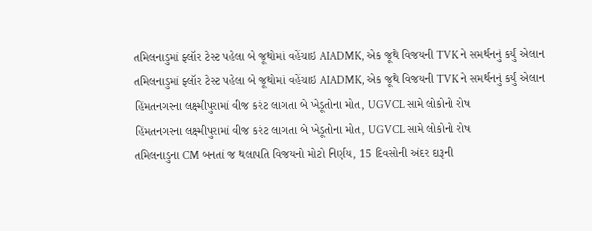તમિલનાડુમાં ફ્લૉર ટેસ્ટ પહેલા બે જૂથોમાં વહેંચાઇ AIADMK, એક જૂથે વિજયની TVK ને સમર્થનનું કર્યું એલાન
તમિલનાડુમાં ફ્લૉર ટેસ્ટ પહેલા બે જૂથોમાં વહેંચાઇ AIADMK, એક જૂથે વિજયની TVK ને સમર્થનનું કર્યું એલાન
હિંમતનગરના લક્ષ્મીપુરામાં વીજ કરંટ લાગતા બે ખેડૂતોના મોત, UGVCL સામે લોકોનો રોષ
હિંમતનગરના લક્ષ્મીપુરામાં વીજ કરંટ લાગતા બે ખેડૂતોના મોત, UGVCL સામે લોકોનો રોષ
તમિલનાડુના CM બનતાં જ થલાપતિ વિજયનો મોટો નિર્ણય, 15 દિવસોની અંદર દારૂની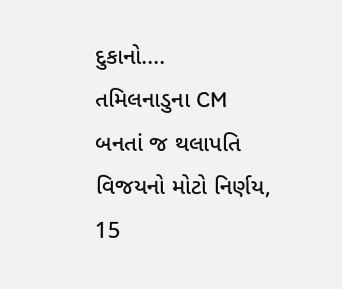દુકાનો....
તમિલનાડુના CM બનતાં જ થલાપતિ વિજયનો મોટો નિર્ણય, 15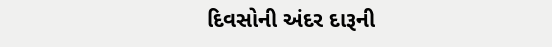દિવસોની અંદર દારૂની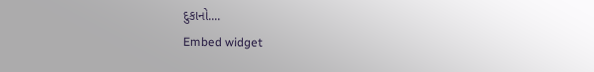દુકાનો....
Embed widget